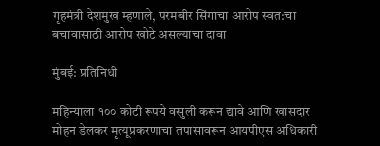गृहमंत्री देशमुख म्हणाले, परमबीर सिंगाचा आरोप स्वत:चा बचावासाठी आरोप खोटे असल्याचा दावा

मुंबई: प्रतिनिधी

महिन्याला १०० कोटी रूपये वसुली करून द्यावे आणि खासदार मोहन डेलकर मृत्यूप्रकरणाचा तपासावरून आयपीएस अधिकारी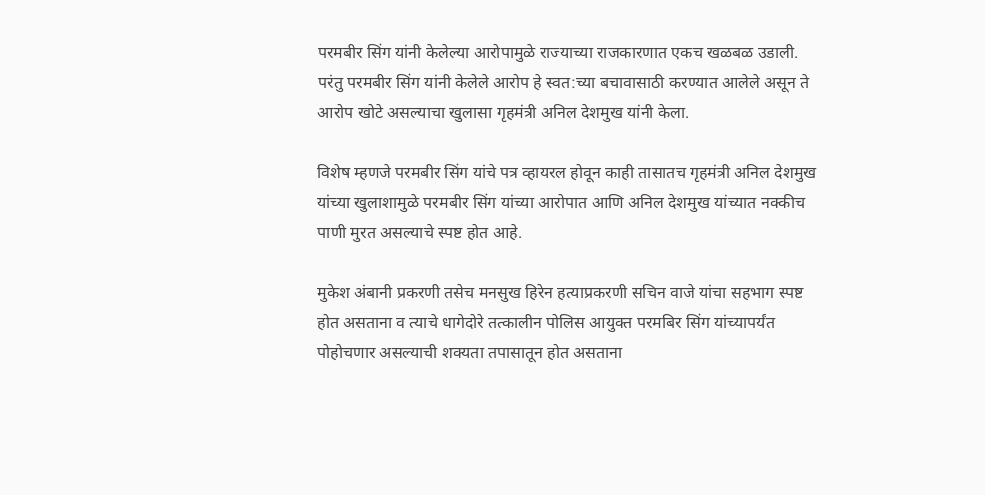परमबीर सिंग यांनी केलेल्या आरोपामुळे राज्याच्या राजकारणात एकच खळबळ उडाली. परंतु परमबीर सिंग यांनी केलेले आरोप हे स्वत:च्या बचावासाठी करण्यात आलेले असून ते आरोप खोटे असल्याचा खुलासा गृहमंत्री अनिल देशमुख यांनी केला.

विशेष म्हणजे परमबीर सिंग यांचे पत्र व्हायरल होवून काही तासातच गृहमंत्री अनिल देशमुख यांच्या खुलाशामुळे परमबीर सिंग यांच्या आरोपात आणि अनिल देशमुख यांच्यात नक्कीच पाणी मुरत असल्याचे स्पष्ट होत आहे.

मुकेश अंबानी प्रकरणी तसेच मनसुख हिरेन हत्याप्रकरणी सचिन वाजे यांचा सहभाग स्पष्ट होत असताना व त्याचे धागेदोरे तत्कालीन पोलिस आयुक्त परमबिर सिंग यांच्यापर्यंत पोहोचणार असल्याची शक्यता तपासातून होत असताना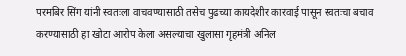परमबिर सिंग यांनी स्वतःला वाचवण्यासाठी तसेच पुढच्या कायदेशीर कारवाई पासून स्वतःचा बचाव करण्यासाठी हा खोटा आरोप केला असल्याचा खुलासा गृहमंत्री अनिल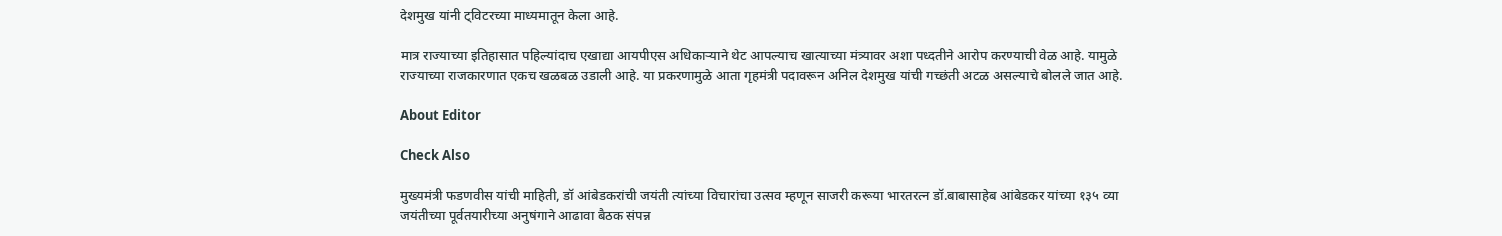देशमुख यांनी ट्विटरच्या माध्यमातून केला आहे.

मात्र राज्याच्या इतिहासात पहिल्यांदाच एखाद्या आयपीएस अधिकाऱ्याने थेट आपल्याच खात्याच्या मंत्र्यावर अशा पध्दतीने आरोप करण्याची वेळ आहे. यामुळे राज्याच्या राजकारणात एकच खळबळ उडाली आहे. या प्रकरणामुळे आता गृहमंत्री पदावरून अनिल देशमुख यांची गच्छंती अटळ असल्याचे बोलले जात आहे.

About Editor

Check Also

मुख्यमंत्री फडणवीस यांची माहिती, डॉ आंबेडकरांची जयंती त्यांच्या विचारांचा उत्सव म्हणून साजरी करूया भारतरत्न डॉ.बाबासाहेब आंबेडकर यांच्या १३५ व्या जयंतीच्या पूर्वतयारीच्या अनुषंगाने आढावा बैठक संपन्न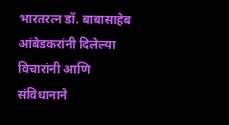भारतरत्न डॉ. बाबासाहेब आंबेडकरांनी दिलेल्या विचारांनी आणि संविधानाने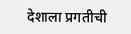देशाला प्रगतीची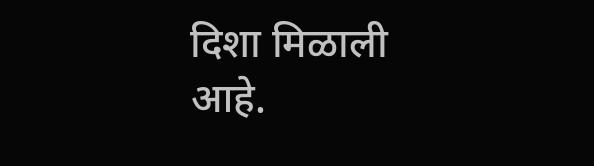दिशा मिळाली आहे.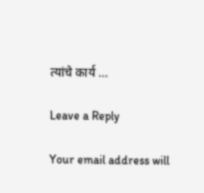त्यांचे कार्य …

Leave a Reply

Your email address will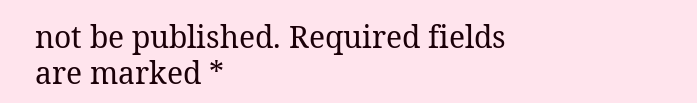not be published. Required fields are marked *